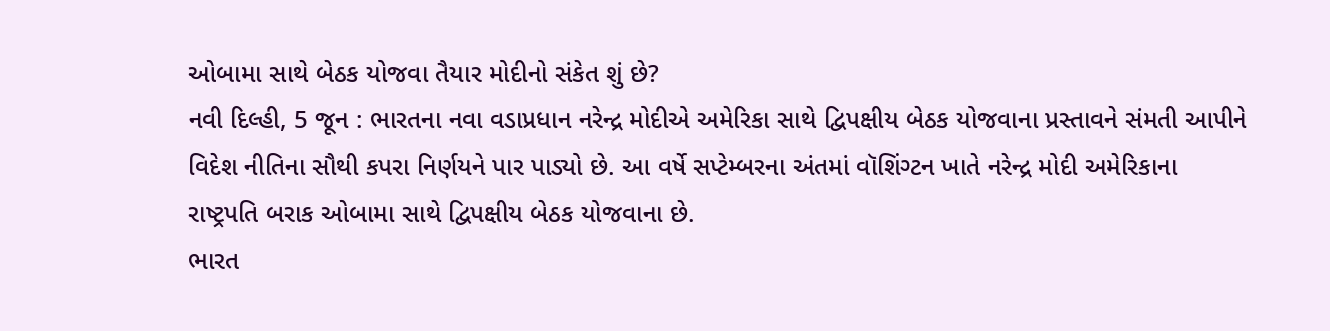ઓબામા સાથે બેઠક યોજવા તૈયાર મોદીનો સંકેત શું છે?
નવી દિલ્હી, 5 જૂન : ભારતના નવા વડાપ્રધાન નરેન્દ્ર મોદીએ અમેરિકા સાથે દ્વિપક્ષીય બેઠક યોજવાના પ્રસ્તાવને સંમતી આપીને વિદેશ નીતિના સૌથી કપરા નિર્ણયને પાર પાડ્યો છે. આ વર્ષે સપ્ટેમ્બરના અંતમાં વૉશિંગ્ટન ખાતે નરેન્દ્ર મોદી અમેરિકાના રાષ્ટ્રપતિ બરાક ઓબામા સાથે દ્વિપક્ષીય બેઠક યોજવાના છે.
ભારત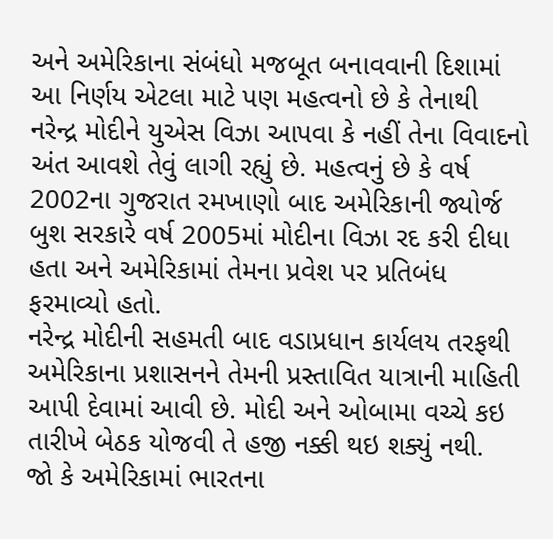અને અમેરિકાના સંબંધો મજબૂત બનાવવાની દિશામાં આ નિર્ણય એટલા માટે પણ મહત્વનો છે કે તેનાથી નરેન્દ્ર મોદીને યુએસ વિઝા આપવા કે નહીં તેના વિવાદનો અંત આવશે તેવું લાગી રહ્યું છે. મહત્વનું છે કે વર્ષ 2002ના ગુજરાત રમખાણો બાદ અમેરિકાની જ્યોર્જ બુશ સરકારે વર્ષ 2005માં મોદીના વિઝા રદ કરી દીધા હતા અને અમેરિકામાં તેમના પ્રવેશ પર પ્રતિબંધ ફરમાવ્યો હતો.
નરેન્દ્ર મોદીની સહમતી બાદ વડાપ્રધાન કાર્યલય તરફથી અમેરિકાના પ્રશાસનને તેમની પ્રસ્તાવિત યાત્રાની માહિતી આપી દેવામાં આવી છે. મોદી અને ઓબામા વચ્ચે કઇ તારીખે બેઠક યોજવી તે હજી નક્કી થઇ શક્યું નથી.
જો કે અમેરિકામાં ભારતના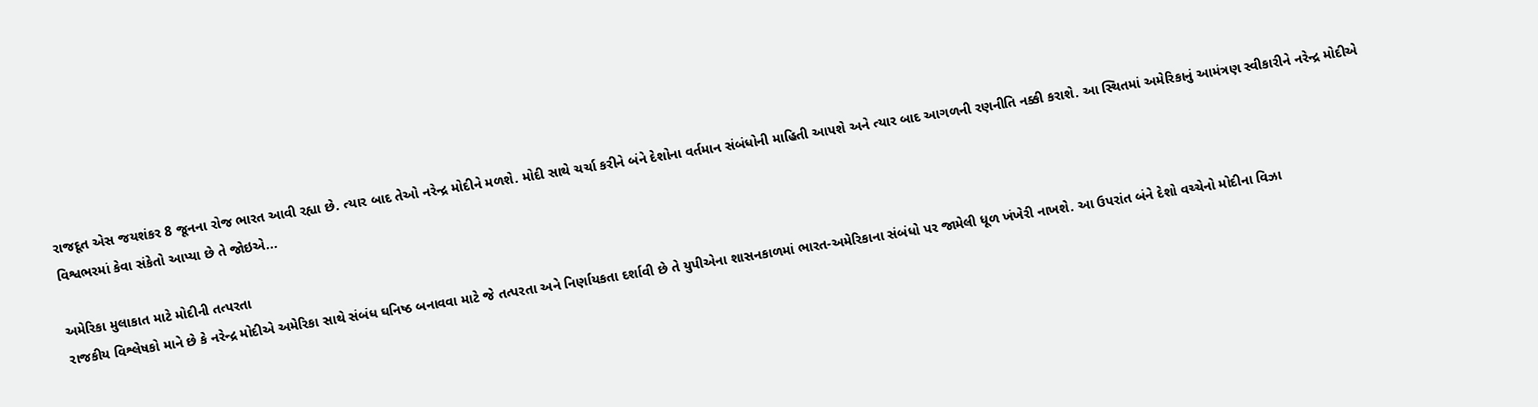રાજદૂત એસ જયશંકર 8 જૂનના રોજ ભારત આવી રહ્યા છે. ત્યાર બાદ તેઓ નરેન્દ્ર મોદીને મળશે. મોદી સાથે ચર્ચા કરીને બંને દેશોના વર્તમાન સંબંધોની માહિતી આપશે અને ત્યાર બાદ આગળની રણનીતિ નક્કી કરાશે. આ સ્થિતમાં અમેરિકાનું આમંત્રણ સ્વીકારીને નરેન્દ્ર મોદીએ વિશ્વભરમાં કેવા સંકેતો આપ્યા છે તે જોઇએ...

અમેરિકા મુલાકાત માટે મોદીની તત્પરતા
રાજકીય વિશ્લેષકો માને છે કે નરેન્દ્ર મોદીએ અમેરિકા સાથે સંબંધ ઘનિષ્ઠ બનાવવા માટે જે તત્પરતા અને નિર્ણાયકતા દર્શાવી છે તે યુપીએના શાસનકાળમાં ભારત-અમેરિકાના સંબંધો પર જામેલી ધૂળ ખંખેરી નાખશે. આ ઉપરાંત બંને દેશો વચ્ચેનો મોદીના વિઝા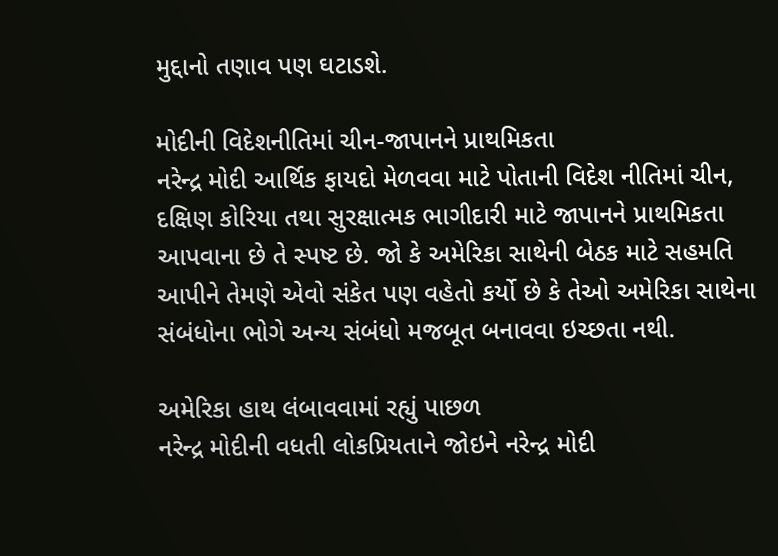મુદ્દાનો તણાવ પણ ઘટાડશે.

મોદીની વિદેશનીતિમાં ચીન-જાપાનને પ્રાથમિકતા
નરેન્દ્ર મોદી આર્થિક ફાયદો મેળવવા માટે પોતાની વિદેશ નીતિમાં ચીન, દક્ષિણ કોરિયા તથા સુરક્ષાત્મક ભાગીદારી માટે જાપાનને પ્રાથમિકતા આપવાના છે તે સ્પષ્ટ છે. જો કે અમેરિકા સાથેની બેઠક માટે સહમતિ આપીને તેમણે એવો સંકેત પણ વહેતો કર્યો છે કે તેઓ અમેરિકા સાથેના સંબંધોના ભોગે અન્ય સંબંધો મજબૂત બનાવવા ઇચ્છતા નથી.

અમેરિકા હાથ લંબાવવામાં રહ્યું પાછળ
નરેન્દ્ર મોદીની વધતી લોકપ્રિયતાને જોઇને નરેન્દ્ર મોદી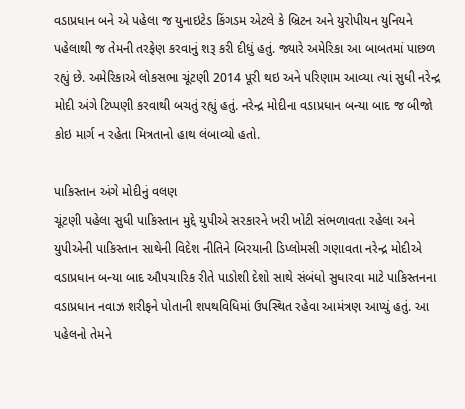વડાપ્રધાન બને એ પહેલા જ યુનાઇટેડ કિંગડમ એટલે કે બ્રિટન અને યુરોપીયન યુનિયને પહેલાથી જ તેમની તરફેણ કરવાનું શરૂ કરી દીધું હતું. જ્યારે અમેરિકા આ બાબતમાં પાછળ રહ્યું છે. અમેરિકાએ લોકસભા ચૂંટણી 2014 પૂરી થઇ અને પરિણામ આવ્યા ત્યાં સુધી નરેન્દ્ર મોદી અંગે ટિપ્પણી કરવાથી બચતું રહ્યું હતું. નરેન્દ્ર મોદીના વડાપ્રધાન બન્યા બાદ જ બીજો કોઇ માર્ગ ન રહેતા મિત્રતાનો હાથ લંબાવ્યો હતો.

પાકિસ્તાન અંગે મોદીનું વલણ
ચૂંટણી પહેલા સુધી પાકિસ્તાન મુદ્દે યુપીએ સરકારને ખરી ખોટી સંભળાવતા રહેલા અને યુપીએની પાકિસ્તાન સાથેની વિદેશ નીતિને બિરયાની ડિપ્લોમસી ગણાવતા નરેન્દ્ર મોદીએ વડાપ્રધાન બન્યા બાદ ઔપચારિક રીતે પાડોશી દેશો સાથે સંબંધો સુધારવા માટે પાકિસ્તનના વડાપ્રધાન નવાઝ શરીફને પોતાની શપથવિધિમાં ઉપસ્થિત રહેવા આમંત્રણ આપ્યું હતું. આ પહેલનો તેમને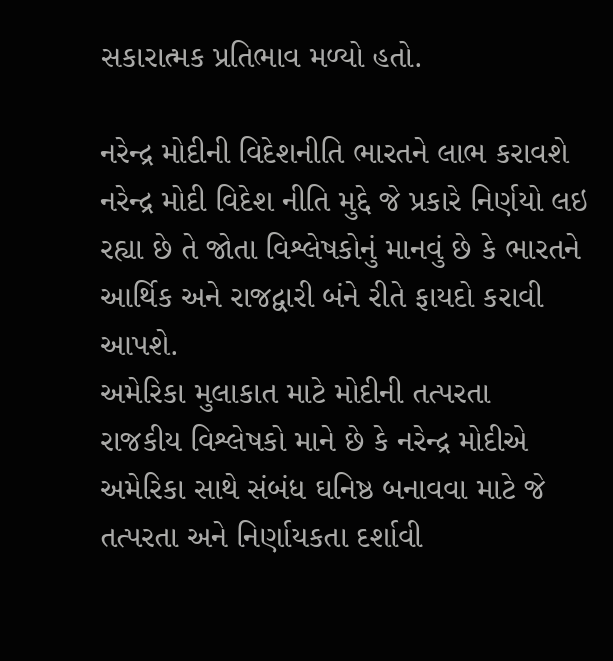સકારાત્મક પ્રતિભાવ મળ્યો હતો.

નરેન્દ્ર મોદીની વિદેશનીતિ ભારતને લાભ કરાવશે
નરેન્દ્ર મોદી વિદેશ નીતિ મુદ્દે જે પ્રકારે નિર્ણયો લઇ રહ્યા છે તે જોતા વિશ્લેષકોનું માનવું છે કે ભારતને આર્થિક અને રાજદ્વારી બંને રીતે ફાયદો કરાવી આપશે.
અમેરિકા મુલાકાત માટે મોદીની તત્પરતા
રાજકીય વિશ્લેષકો માને છે કે નરેન્દ્ર મોદીએ અમેરિકા સાથે સંબંધ ઘનિષ્ઠ બનાવવા માટે જે તત્પરતા અને નિર્ણાયકતા દર્શાવી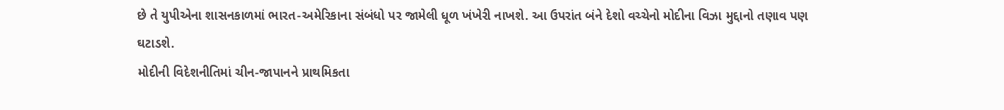છે તે યુપીએના શાસનકાળમાં ભારત-અમેરિકાના સંબંધો પર જામેલી ધૂળ ખંખેરી નાખશે. આ ઉપરાંત બંને દેશો વચ્ચેનો મોદીના વિઝા મુદ્દાનો તણાવ પણ ઘટાડશે.
મોદીની વિદેશનીતિમાં ચીન-જાપાનને પ્રાથમિકતા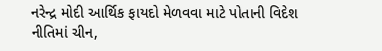નરેન્દ્ર મોદી આર્થિક ફાયદો મેળવવા માટે પોતાની વિદેશ નીતિમાં ચીન,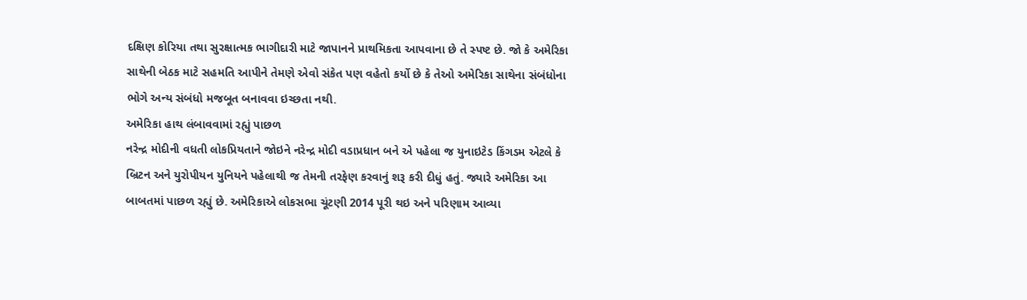દક્ષિણ કોરિયા તથા સુરક્ષાત્મક ભાગીદારી માટે જાપાનને પ્રાથમિકતા આપવાના છે તે સ્પષ્ટ છે. જો કે અમેરિકા સાથેની બેઠક માટે સહમતિ આપીને તેમણે એવો સંકેત પણ વહેતો કર્યો છે કે તેઓ અમેરિકા સાથેના સંબંધોના ભોગે અન્ય સંબંધો મજબૂત બનાવવા ઇચ્છતા નથી.
અમેરિકા હાથ લંબાવવામાં રહ્યું પાછળ
નરેન્દ્ર મોદીની વધતી લોકપ્રિયતાને જોઇને નરેન્દ્ર મોદી વડાપ્રધાન બને એ પહેલા જ યુનાઇટેડ કિંગડમ એટલે કે બ્રિટન અને યુરોપીયન યુનિયને પહેલાથી જ તેમની તરફેણ કરવાનું શરૂ કરી દીધું હતું. જ્યારે અમેરિકા આ બાબતમાં પાછળ રહ્યું છે. અમેરિકાએ લોકસભા ચૂંટણી 2014 પૂરી થઇ અને પરિણામ આવ્યા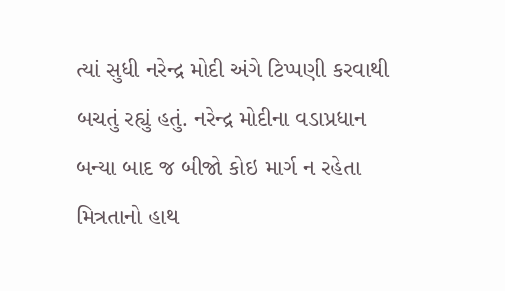ત્યાં સુધી નરેન્દ્ર મોદી અંગે ટિપ્પણી કરવાથી બચતું રહ્યું હતું. નરેન્દ્ર મોદીના વડાપ્રધાન બન્યા બાદ જ બીજો કોઇ માર્ગ ન રહેતા મિત્રતાનો હાથ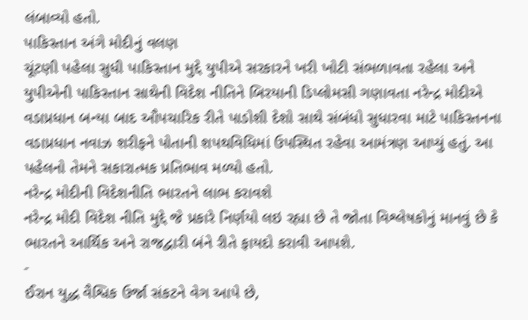લંબાવ્યો હતો.
પાકિસ્તાન અંગે મોદીનું વલણ
ચૂંટણી પહેલા સુધી પાકિસ્તાન મુદ્દે યુપીએ સરકારને ખરી ખોટી સંભળાવતા રહેલા અને યુપીએની પાકિસ્તાન સાથેની વિદેશ નીતિને બિરયાની ડિપ્લોમસી ગણાવતા નરેન્દ્ર મોદીએ વડાપ્રધાન બન્યા બાદ ઔપચારિક રીતે પાડોશી દેશો સાથે સંબંધો સુધારવા માટે પાકિસ્તનના વડાપ્રધાન નવાઝ શરીફને પોતાની શપથવિધિમાં ઉપસ્થિત રહેવા આમંત્રણ આપ્યું હતું. આ પહેલનો તેમને સકારાત્મક પ્રતિભાવ મળ્યો હતો.
નરેન્દ્ર મોદીની વિદેશનીતિ ભારતને લાભ કરાવશે
નરેન્દ્ર મોદી વિદેશ નીતિ મુદ્દે જે પ્રકારે નિર્ણયો લઇ રહ્યા છે તે જોતા વિશ્લેષકોનું માનવું છે કે ભારતને આર્થિક અને રાજદ્વારી બંને રીતે ફાયદો કરાવી આપશે.
-
ઈરાન યુદ્ધ વૈશ્વિક ઉર્જા સંકટને વેગ આપે છે,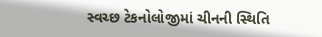સ્વચ્છ ટેકનોલોજીમાં ચીનની સ્થિતિ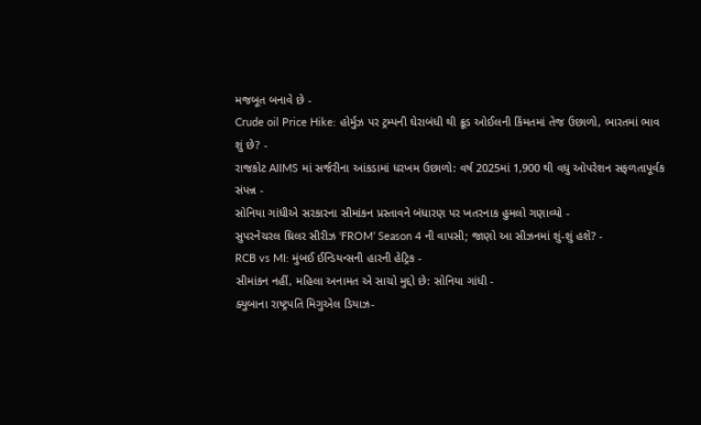મજબૂત બનાવે છે -
Crude oil Price Hike: હોર્મુઝ પર ટ્રમ્પની ઘેરાબંધી થી ક્રૂડ ઓઈલની કિંમતમાં તેજ ઉછાળો, ભારતમાં ભાવ શું છે? -
રાજકોટ AIIMS માં સર્જરીના આંકડામાં ધરખમ ઉછાળો: વર્ષ 2025માં 1,900 થી વધુ ઓપરેશન સફળતાપૂર્વક સંપન્ન -
સોનિયા ગાંધીએ સરકારના સીમાંકન પ્રસ્તાવને બંધારણ પર ખતરનાક હુમલો ગણાવ્યો -
સુપરનેચરલ થ્રિલર સીરીઝ ‘FROM’ Season 4 ની વાપસી; જાણો આ સીઝનમાં શું-શું હશે? -
RCB vs MI: મુંબઈ ઈન્ડિયન્સની હારની હેટ્રિક -
સીમાંકન નહીં, મહિલા અનામત એ સાચો મુદ્દો છે: સોનિયા ગાંધી -
ક્યુબાના રાષ્ટ્રપતિ મિગુએલ ડિયાઝ-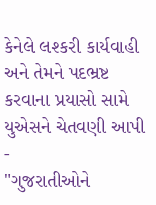કેનેલે લશ્કરી કાર્યવાહી અને તેમને પદભ્રષ્ટ કરવાના પ્રયાસો સામે યુએસને ચેતવણી આપી -
"ગુજરાતીઓને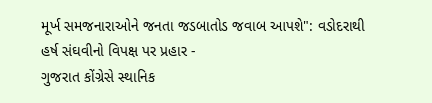મૂર્ખ સમજનારાઓને જનતા જડબાતોડ જવાબ આપશે": વડોદરાથી હર્ષ સંઘવીનો વિપક્ષ પર પ્રહાર -
ગુજરાત કોંગ્રેસે સ્થાનિક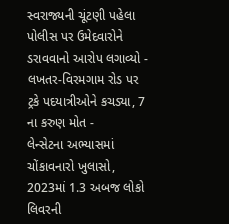સ્વરાજ્યની ચૂંટણી પહેલા પોલીસ પર ઉમેદવારોને ડરાવવાનો આરોપ લગાવ્યો -
લખતર-વિરમગામ રોડ પર ટ્રકે પદયાત્રીઓને કચડ્યા, 7 ના કરુણ મોત -
લેન્સેટના અભ્યાસમાં ચોંકાવનારો ખુલાસો, 2023માં 1.3 અબજ લોકો લિવરની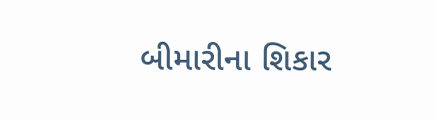બીમારીના શિકાર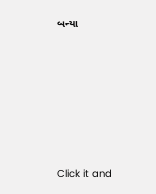બન્યા









Click it and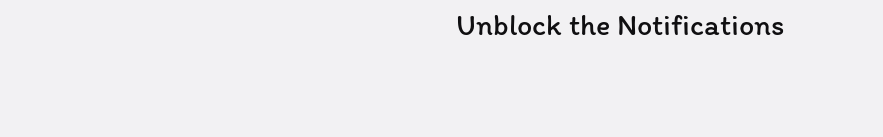Unblock the Notifications